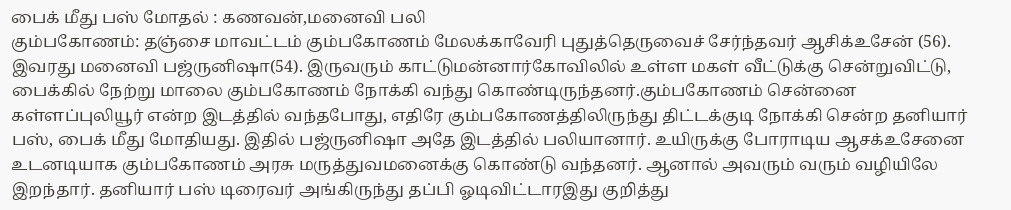பைக் மீது பஸ் மோதல் : கணவன்,மனைவி பலி
கும்பகோணம்: தஞ்சை மாவட்டம் கும்பகோணம் மேலக்காவேரி புதுத்தெருவைச் சேர்ந்தவர் ஆசிக்உசேன் (56). இவரது மனைவி பஜ்ருனிஷா(54). இருவரும் காட்டுமன்னார்கோவிலில் உள்ள மகள் வீட்டுக்கு சென்றுவிட்டு, பைக்கில் நேற்று மாலை கும்பகோணம் நோக்கி வந்து கொண்டிருந்தனர்.கும்பகோணம் சென்னை கள்ளப்புலியூர் என்ற இடத்தில் வந்தபோது, எதிரே கும்பகோணத்திலிருந்து திட்டக்குடி நோக்கி சென்ற தனியார் பஸ், பைக் மீது மோதியது. இதில் பஜ்ருனிஷா அதே இடத்தில் பலியானார். உயிருக்கு போராடிய ஆசக்உசேனை உடனடியாக கும்பகோணம் அரசு மருத்துவமனைக்கு கொண்டு வந்தனர். ஆனால் அவரும் வரும் வழியிலே இறந்தார். தனியார் பஸ் டிரைவர் அங்கிருந்து தப்பி ஓடிவிட்டாரஇது குறித்து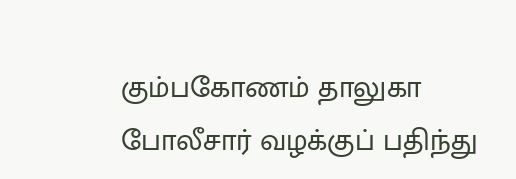கும்பகோணம் தாலுகா போலீசார் வழக்குப் பதிந்து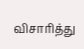விசாரித்து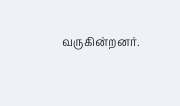வருகின்றனர்.